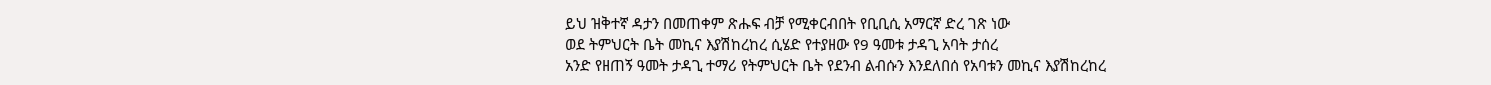ይህ ዝቅተኛ ዳታን በመጠቀም ጽሑፍ ብቻ የሚቀርብበት የቢቢሲ አማርኛ ድረ ገጽ ነው
ወደ ትምህርት ቤት መኪና እያሽከረከረ ሲሄድ የተያዘው የ9 ዓመቱ ታዳጊ አባት ታሰረ
አንድ የዘጠኝ ዓመት ታዳጊ ተማሪ የትምህርት ቤት የደንብ ልብሱን እንደለበሰ የአባቱን መኪና እያሽከረከረ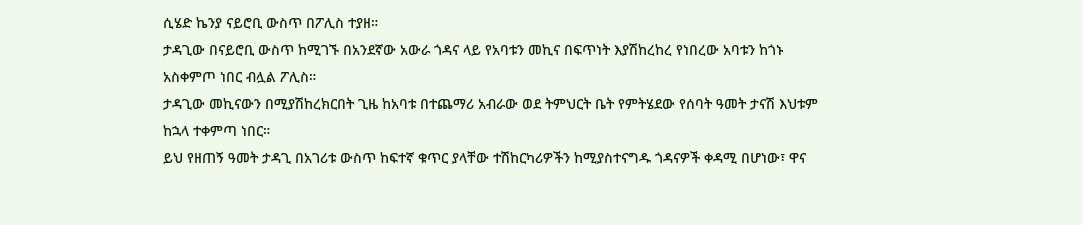ሲሄድ ኬንያ ናይሮቢ ውስጥ በፖሊስ ተያዘ።
ታዳጊው በናይሮቢ ውስጥ ከሚገኙ በአንደኛው አውራ ጎዳና ላይ የአባቱን መኪና በፍጥነት እያሽከረከረ የነበረው አባቱን ከጎኑ አስቀምጦ ነበር ብሏል ፖሊስ።
ታዳጊው መኪናውን በሚያሽከረክርበት ጊዜ ከአባቱ በተጨማሪ አብራው ወደ ትምህርት ቤት የምትሄደው የሰባት ዓመት ታናሽ እህቱም ከኋላ ተቀምጣ ነበር።
ይህ የዘጠኝ ዓመት ታዳጊ በአገሪቱ ውስጥ ከፍተኛ ቁጥር ያላቸው ተሽከርካሪዎችን ከሚያስተናግዱ ጎዳናዎች ቀዳሚ በሆነው፣ ዋና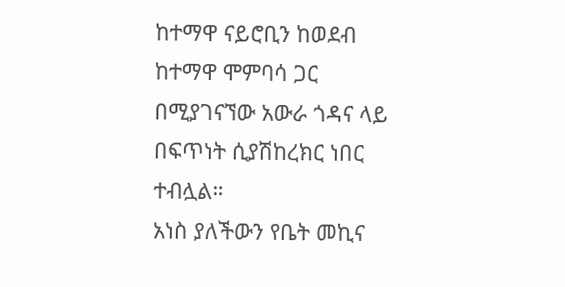ከተማዋ ናይሮቢን ከወደብ ከተማዋ ሞምባሳ ጋር በሚያገናኘው አውራ ጎዳና ላይ በፍጥነት ሲያሽከረክር ነበር ተብሏል።
አነስ ያለችውን የቤት መኪና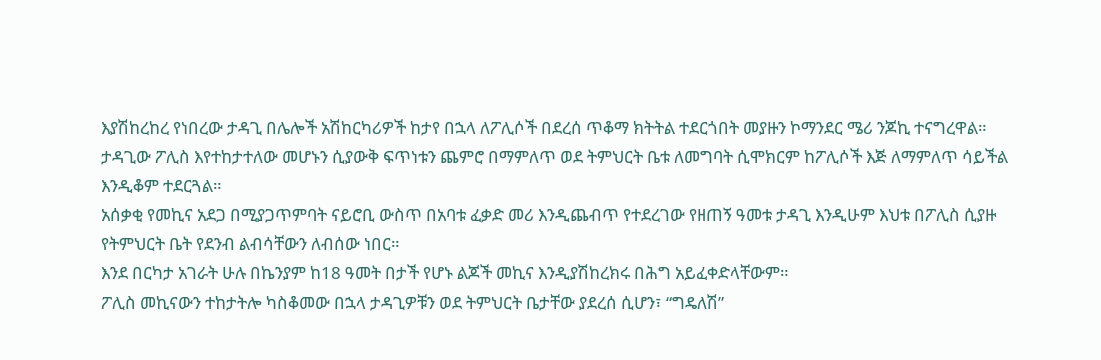እያሽከረከረ የነበረው ታዳጊ በሌሎች አሽከርካሪዎች ከታየ በኋላ ለፖሊሶች በደረሰ ጥቆማ ክትትል ተደርጎበት መያዙን ኮማንደር ሜሪ ንጆኪ ተናግረዋል።
ታዳጊው ፖሊስ እየተከታተለው መሆኑን ሲያውቅ ፍጥነቱን ጨምሮ በማምለጥ ወደ ትምህርት ቤቱ ለመግባት ሲሞክርም ከፖሊሶች እጅ ለማምለጥ ሳይችል እንዲቆም ተደርጓል።
አሰቃቂ የመኪና አደጋ በሚያጋጥምባት ናይሮቢ ውስጥ በአባቱ ፈቃድ መሪ እንዲጨብጥ የተደረገው የዘጠኝ ዓመቱ ታዳጊ እንዲሁም እህቱ በፖሊስ ሲያዙ የትምህርት ቤት የደንብ ልብሳቸውን ለብሰው ነበር።
እንደ በርካታ አገራት ሁሉ በኬንያም ከ18 ዓመት በታች የሆኑ ልጆች መኪና እንዲያሽከረክሩ በሕግ አይፈቀድላቸውም።
ፖሊስ መኪናውን ተከታትሎ ካስቆመው በኋላ ታዳጊዎቹን ወደ ትምህርት ቤታቸው ያደረሰ ሲሆን፣ “ግዴለሽ”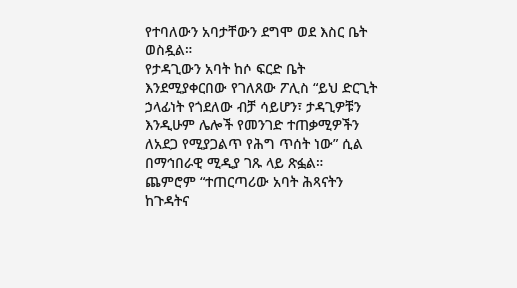የተባለውን አባታቸውን ደግሞ ወደ እስር ቤት ወስዷል።
የታዳጊውን አባት ከሶ ፍርድ ቤት እንደሚያቀርበው የገለጸው ፖሊስ “ይህ ድርጊት ኃላፊነት የጎደለው ብቻ ሳይሆን፣ ታዳጊዎቹን እንዲሁም ሌሎች የመንገድ ተጠቃሚዎችን ለአደጋ የሚያጋልጥ የሕግ ጥሰት ነው” ሲል በማኅበራዊ ሚዲያ ገጹ ላይ ጽፏል።
ጨምሮም “ተጠርጣሪው አባት ሕጻናትን ከጉዳትና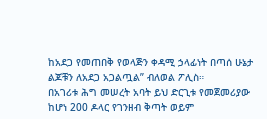ከአደጋ የመጠበቅ የወላጅን ቀዳሚ ኃላፊነት በጣሰ ሁኔታ ልጆቹን ለአደጋ አጋልጧል” ብለወል ፖሊስ።
በአገሪቱ ሕግ መሠረት አባት ይህ ድርጊቱ የመጀመሪያው ከሆነ 200 ዶላር የገንዘብ ቅጣት ወይም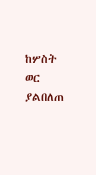ከሦስት ወር ያልበለጠ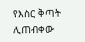የእስር ቅጣት ሊጠብቀው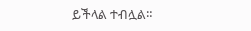ይችላል ተብሏል።